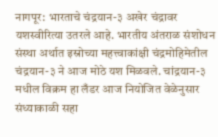नागपूर: भारताचे चंद्रयान-३ अखेर चंद्रावर यशस्वीरित्या उतरले आहे. भारतीय अंतराळ संशोधन संस्था अर्थात इस्रोच्या महत्त्वाकांक्षी चंद्रमोहिमेतील चंद्रयान-३ ने आज मोठे यश मिळवले. चांद्रयान-३ मधील विक्रम हा लँडर आज नियोजित वेळेनुसार संध्याकाळी सहा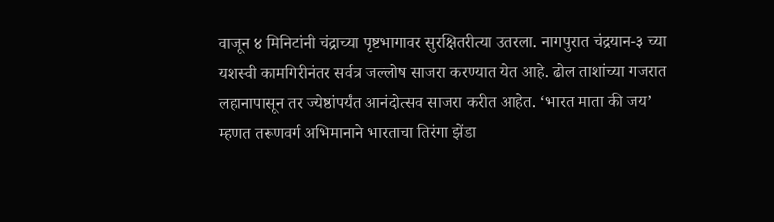वाजून ४ मिनिटांनी चंद्राच्या पृष्टभागावर सुरक्षितरीत्या उतरला. नागपुरात चंद्रयान-३ च्या यशस्वी कामगिरीनंतर सर्वत्र जल्लोष साजरा करण्यात येत आहे. ढोल ताशांच्या गजरात लहानापासून तर ज्येष्ठांपर्यंत आनंदोत्सव साजरा करीत आहेत. ‘भारत माता की जय’ म्हणत तरूणवर्ग अभिमानाने भारताचा तिरंगा झेंडा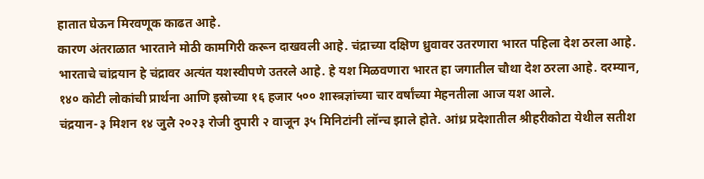हातात घेऊन मिरवणूक काढत आहे.
कारण अंतराळात भारताने मोठी कामगिरी करून दाखवली आहे. चंद्राच्या दक्षिण ध्रुवावर उतरणारा भारत पहिला देश ठरला आहे. भारताचे चांद्रयान हे चंद्रावर अत्यंत यशस्वीपणे उतरले आहे. हे यश मिळवणारा भारत हा जगातील चौथा देश ठरला आहे. दरम्यान, १४० कोटी लोकांची प्रार्थना आणि इस्रोच्या १६ हजार ५०० शास्त्रज्ञांच्या चार वर्षांच्या मेहनतीला आज यश आले.
चंद्रयान-३ मिशन १४ जुलै २०२३ रोजी दुपारी २ वाजून ३५ मिनिटांनी लॉन्च झाले होते. आंध्र प्रदेशातील श्रीहरीकोटा येथील सतीश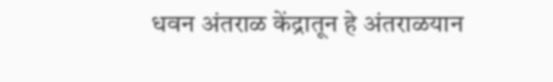धवन अंतराळ केंद्रातून हे अंतराळयान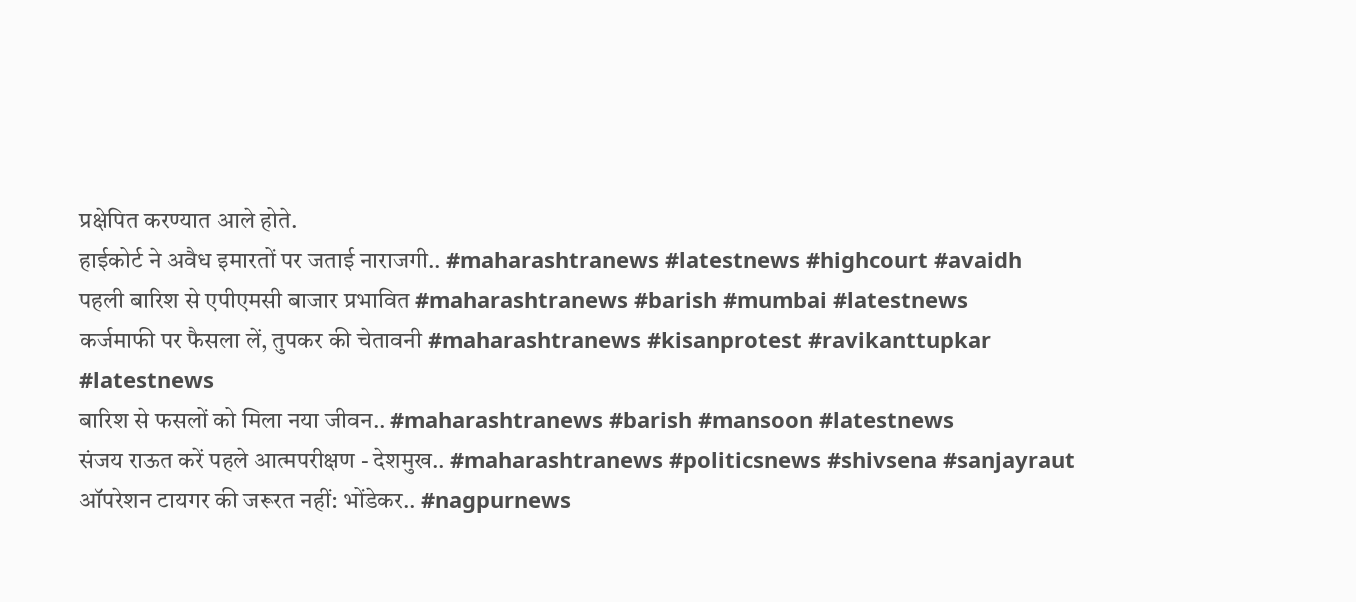प्रक्षेपित करण्यात आले होते.
हाईकोर्ट ने अवैध इमारतों पर जताई नाराजगी.. #maharashtranews #latestnews #highcourt #avaidh
पहली बारिश से एपीएमसी बाजार प्रभावित #maharashtranews #barish #mumbai #latestnews
कर्जमाफी पर फैसला लें, तुपकर की चेतावनी #maharashtranews #kisanprotest #ravikanttupkar #latestnews
बारिश से फसलों को मिला नया जीवन.. #maharashtranews #barish #mansoon #latestnews
संजय राऊत करें पहले आत्मपरीक्षण - देशमुख.. #maharashtranews #politicsnews #shivsena #sanjayraut
ऑपरेशन टायगर की जरूरत नहीं: भोंडेकर.. #nagpurnews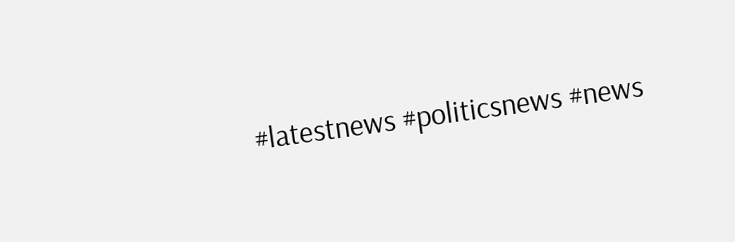#latestnews #politicsnews #news